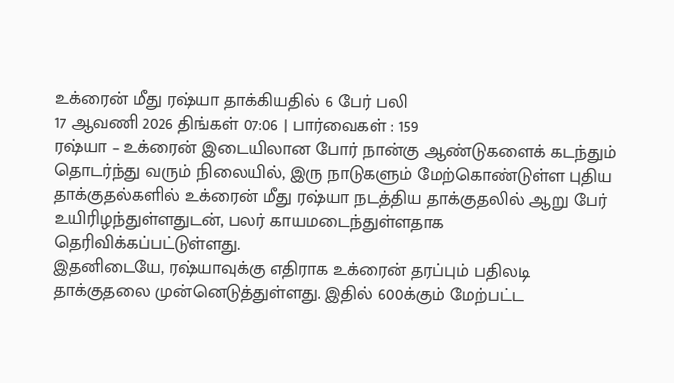உக்ரைன் மீது ரஷ்யா தாக்கியதில் 6 பேர் பலி
17 ஆவணி 2026 திங்கள் 07:06 | பார்வைகள் : 159
ரஷ்யா – உக்ரைன் இடையிலான போர் நான்கு ஆண்டுகளைக் கடந்தும் தொடர்ந்து வரும் நிலையில், இரு நாடுகளும் மேற்கொண்டுள்ள புதிய தாக்குதல்களில் உக்ரைன் மீது ரஷ்யா நடத்திய தாக்குதலில் ஆறு பேர் உயிரிழந்துள்ளதுடன், பலர் காயமடைந்துள்ளதாக தெரிவிக்கப்பட்டுள்ளது.
இதனிடையே, ரஷ்யாவுக்கு எதிராக உக்ரைன் தரப்பும் பதிலடி தாக்குதலை முன்னெடுத்துள்ளது. இதில் 600க்கும் மேற்பட்ட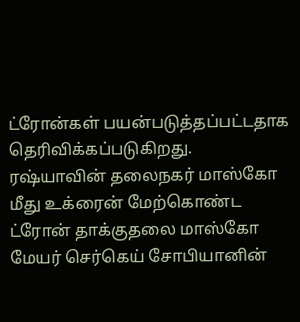ட்ரோன்கள் பயன்படுத்தப்பட்டதாக தெரிவிக்கப்படுகிறது.
ரஷ்யாவின் தலைநகர் மாஸ்கோ மீது உக்ரைன் மேற்கொண்ட ட்ரோன் தாக்குதலை மாஸ்கோ மேயர் செர்கெய் சோபியானின்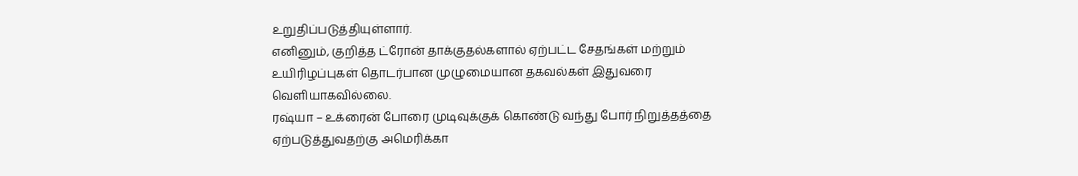உறுதிப்படுத்தியுள்ளார்.
எனினும், குறித்த ட்ரோன் தாக்குதல்களால் ஏற்பட்ட சேதங்கள் மற்றும் உயிரிழப்புகள் தொடர்பான முழுமையான தகவல்கள் இதுவரை வெளியாகவில்லை.
ரஷ்யா – உக்ரைன் போரை முடிவுக்குக் கொண்டு வந்து போர் நிறுத்தத்தை ஏற்படுத்துவதற்கு அமெரிக்கா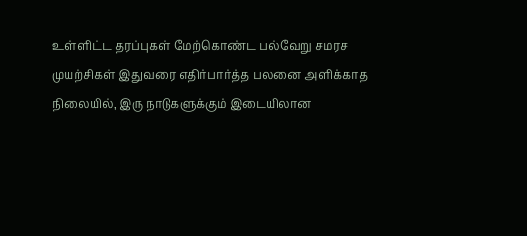உள்ளிட்ட தரப்புகள் மேற்கொண்ட பல்வேறு சமரச முயற்சிகள் இதுவரை எதிர்பார்த்த பலனை அளிக்காத நிலையில், இரு நாடுகளுக்கும் இடையிலான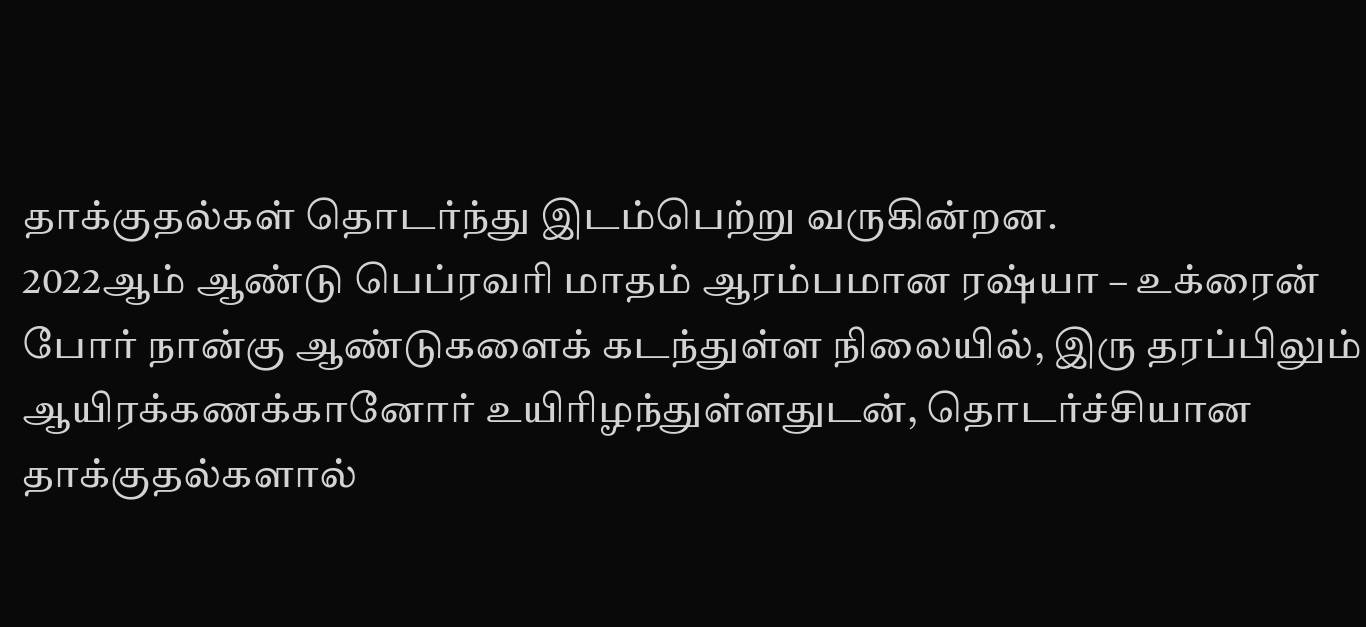தாக்குதல்கள் தொடர்ந்து இடம்பெற்று வருகின்றன.
2022ஆம் ஆண்டு பெப்ரவரி மாதம் ஆரம்பமான ரஷ்யா – உக்ரைன் போர் நான்கு ஆண்டுகளைக் கடந்துள்ள நிலையில், இரு தரப்பிலும் ஆயிரக்கணக்கானோர் உயிரிழந்துள்ளதுடன், தொடர்ச்சியான தாக்குதல்களால்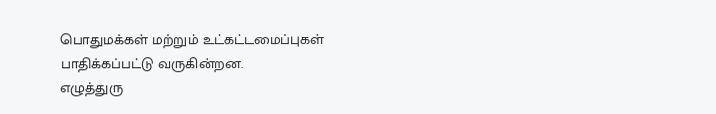பொதுமக்கள் மற்றும் உட்கட்டமைப்புகள் பாதிக்கப்பட்டு வருகின்றன.
எழுத்துரு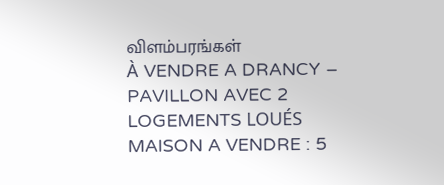விளம்பரங்கள்
À VENDRE A DRANCY – PAVILLON AVEC 2 LOGEMENTS LOUÉS
MAISON A VENDRE : 5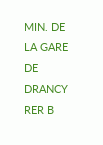MIN. DE LA GARE DE DRANCY RER B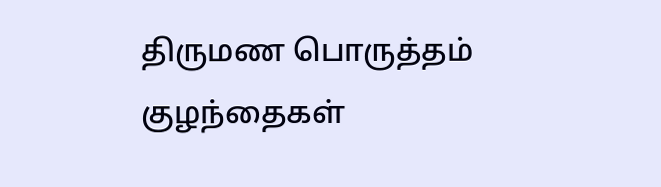திருமண பொருத்தம்
குழந்தைகள்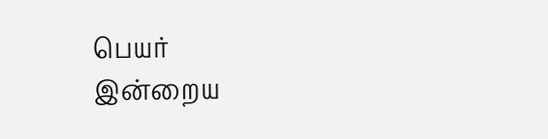பெயர்
இன்றைய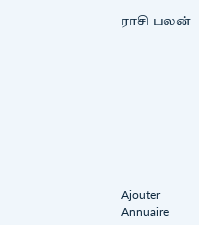ராசி பலன்









Ajouter
Annuaire